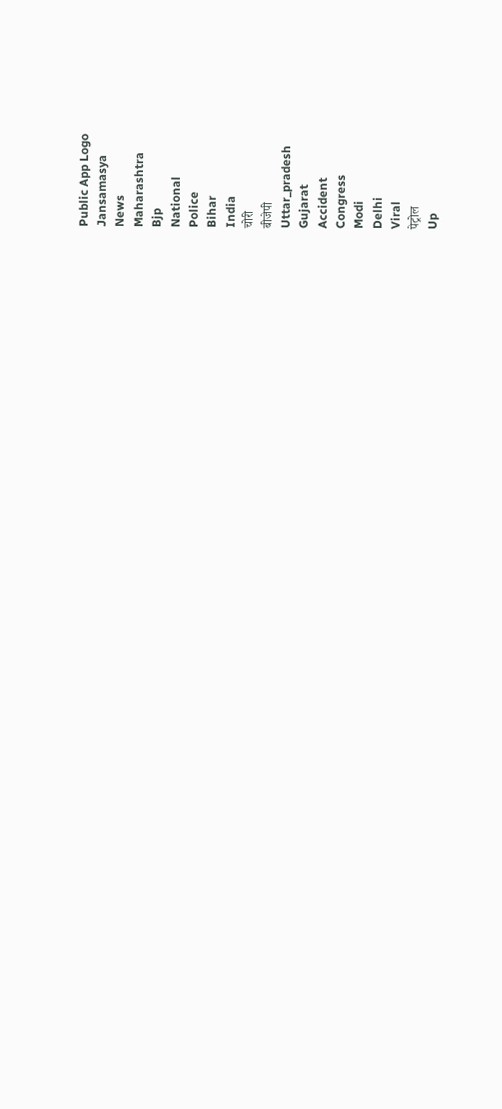Public App Logo
Jansamasya
News
Maharashtra
Bjp
National
Police
Bihar
India
चोरी
बीजेपी
Uttar_pradesh
Gujarat
Accident
Congress
Modi
Delhi
Viral
पेट्रोल
Up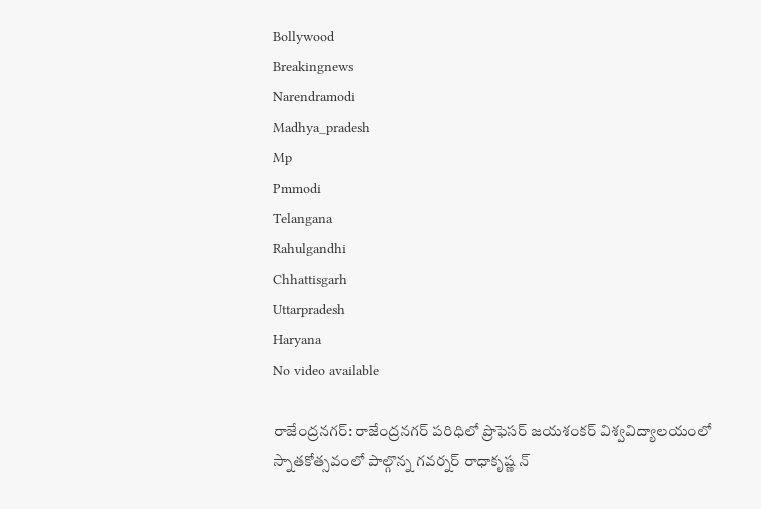Bollywood
Breakingnews
Narendramodi
Madhya_pradesh
Mp
Pmmodi
Telangana
Rahulgandhi
Chhattisgarh
Uttarpradesh
Haryana
No video available

రాజేంద్రనగర్: రాజేంద్రనగర్ పరిధిలో ప్రొఫెసర్ జయశంకర్ విశ్వవిద్యాలయంలో స్నాతకోత్సవంలో పాల్గొన్న గవర్నర్ రాధాకృష్ణ న్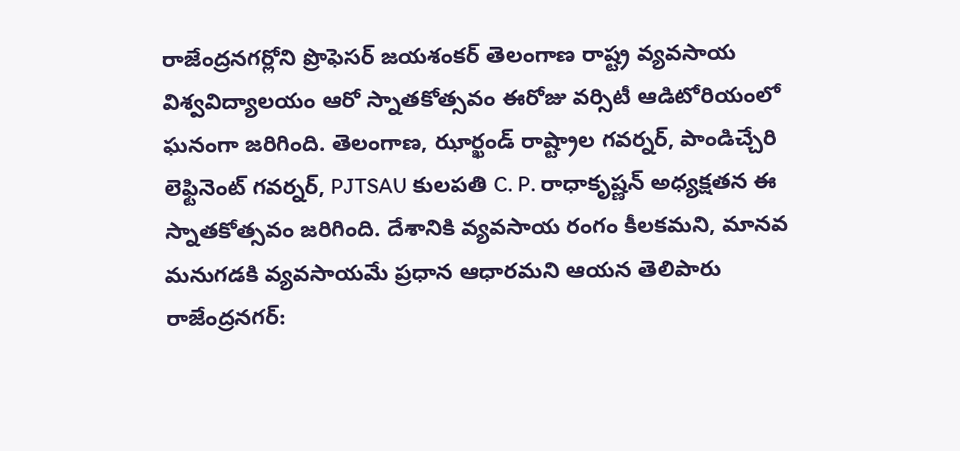రాజేంద్రనగర్లోని ప్రొఫెసర్ జయశంకర్ తెలంగాణ రాష్ట్ర వ్యవసాయ విశ్వవిద్యాలయం ఆరో స్నాతకోత్సవం ఈరోజు వర్సిటీ ఆడిటోరియంలో ఘనంగా జరిగింది. తెలంగాణ, ఝార్ఖండ్ రాష్ట్రాల గవర్నర్, పాండిచ్చేరి లెఫ్టినెంట్ గవర్నర్, PJTSAU కులపతి C. P. రాధాకృష్ణన్ అధ్యక్షతన ఈ స్నాతకోత్సవం జరిగింది. దేశానికి వ్యవసాయ రంగం కీలకమని, మానవ మనుగడకి వ్యవసాయమే ప్రధాన ఆధారమని ఆయన తెలిపారు
రాజేంద్రనగర్: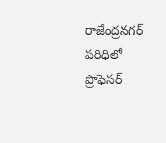రాజేంద్రనగర్ పరిధిలో ప్రొఫెసర్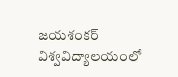జయశంకర్ విశ్వవిద్యాలయంలో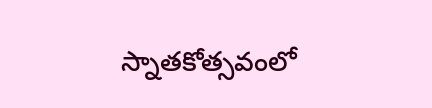స్నాతకోత్సవంలో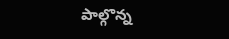పాల్గొన్న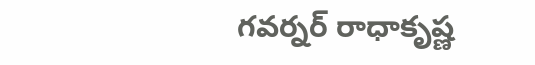గవర్నర్ రాధాకృష్ణ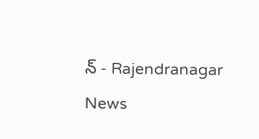న్ - Rajendranagar News